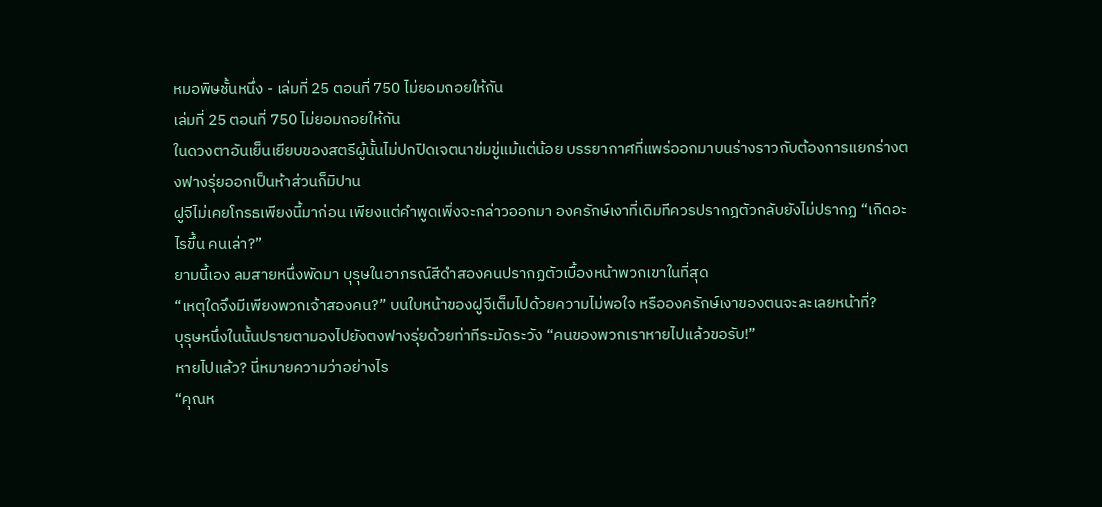หมอพิษชั้นหนึ่ง - เล่มที่ 25 ตอนที่ 750 ไม่ยอมถอยให้กัน
เล่มที่ 25 ตอนที่ 750 ไม่ยอมถอยให้กัน
ในดวงตาอันเย็นเยียบของสตรีผู้นั้นไม่ปกปิดเจตนาข่มขู่แม้แต่น้อย บรรยากาศที่แพร่ออกมาบนร่างราวกับต้องการแยกร่างตงฟางรุ่ยออกเป็นห้าส่วนก็มิปาน
ฝูจีไม่เคยโกรธเพียงนี้มาก่อน เพียงแต่คำพูดเพิ่งจะกล่าวออกมา องครักษ์เงาที่เดิมทีควรปรากฎตัวกลับยังไม่ปรากฏ “เกิดอะไรขึ้น คนเล่า?”
ยามนี้เอง ลมสายหนึ่งพัดมา บุรุษในอาภรณ์สีดำสองคนปรากฏตัวเบื้องหน้าพวกเขาในที่สุด
“เหตุใดจึงมีเพียงพวกเจ้าสองคน?” บนใบหน้าของฝูจีเต็มไปด้วยความไม่พอใจ หรือองครักษ์เงาของตนจะละเลยหน้าที่?
บุรุษหนึ่งในนั้นปรายตามองไปยังตงฟางรุ่ยด้วยท่าทีระมัดระวัง “คนของพวกเราหายไปแล้วขอรับ!”
หายไปแล้ว? นี่หมายความว่าอย่างไร
“คุณห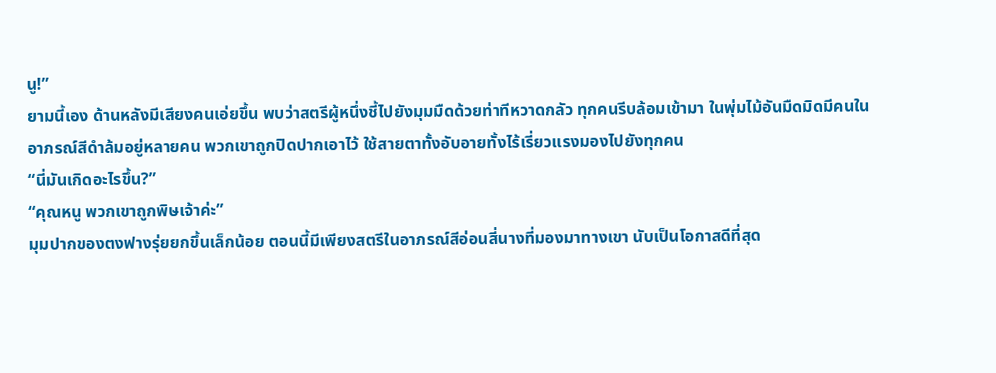นู!”
ยามนี้เอง ด้านหลังมีเสียงคนเอ่ยขึ้น พบว่าสตรีผู้หนึ่งชี้ไปยังมุมมืดด้วยท่าทีหวาดกลัว ทุกคนรีบล้อมเข้ามา ในพุ่มไม้อันมืดมิดมีคนในอาภรณ์สีดำล้มอยู่หลายคน พวกเขาถูกปิดปากเอาไว้ ใช้สายตาทั้งอับอายทั้งไร้เรี่ยวแรงมองไปยังทุกคน
“นี่มันเกิดอะไรขึ้น?”
“คุณหนู พวกเขาถูกพิษเจ้าค่ะ”
มุมปากของตงฟางรุ่ยยกขึ้นเล็กน้อย ตอนนี้มีเพียงสตรีในอาภรณ์สีอ่อนสี่นางที่มองมาทางเขา นับเป็นโอกาสดีที่สุด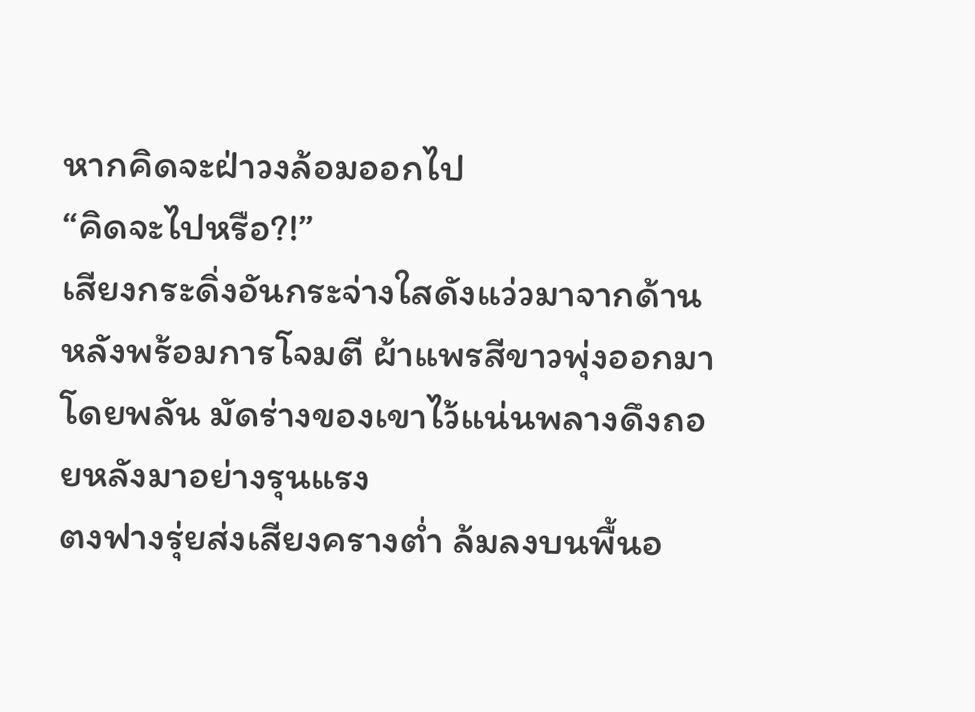หากคิดจะฝ่าวงล้อมออกไป
“คิดจะไปหรือ?!”
เสียงกระดิ่งอันกระจ่างใสดังแว่วมาจากด้านหลังพร้อมการโจมตี ผ้าแพรสีขาวพุ่งออกมาโดยพลัน มัดร่างของเขาไว้แน่นพลางดึงถอยหลังมาอย่างรุนแรง
ตงฟางรุ่ยส่งเสียงครางต่ำ ล้มลงบนพื้นอ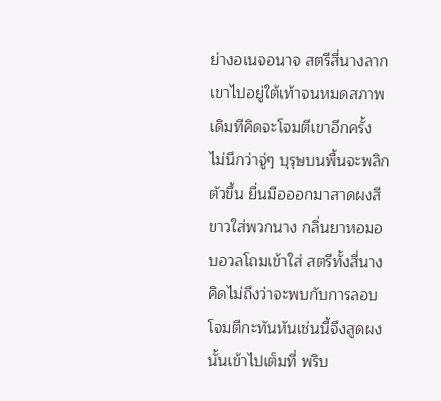ย่างอเนจอนาจ สตรีสี่นางลากเขาไปอยู่ใต้เท้าจนหมดสภาพ เดิมทีคิดจะโจมตีเขาอีกครั้ง ไม่นึกว่าจู่ๆ บุรุษบนพื้นจะพลิกตัวขึ้น ยื่นมือออกมาสาดผงสีขาวใส่พวกนาง กลิ่นยาหอมอบอวลโถมเข้าใส่ สตรีทั้งสี่นางคิดไม่ถึงว่าจะพบกับการลอบโจมตีกะทันหันเช่นนี้จึงสูดผงนั้นเข้าไปเต็มที่ พริบ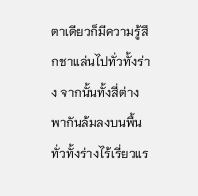ตาเดียวก็มีความรู้สึกชาแล่นไปทั่วทั้งร่าง จากนั้นทั้งสี่ต่างพากันล้มลงบนพื้น ทั่วทั้งร่างไร้เรี่ยวแร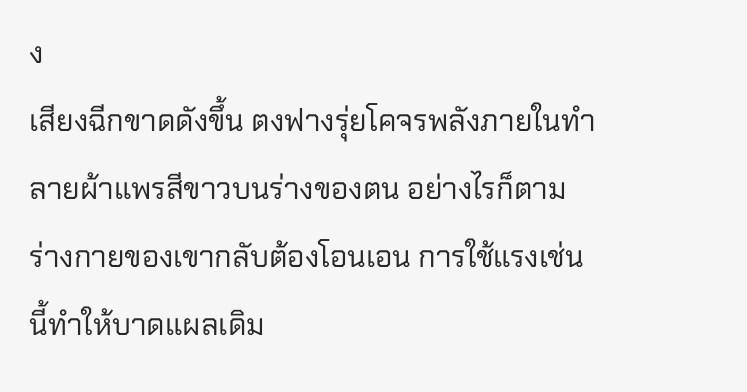ง
เสียงฉีกขาดดังขึ้น ตงฟางรุ่ยโคจรพลังภายในทำลายผ้าแพรสีขาวบนร่างของตน อย่างไรก็ตามร่างกายของเขากลับต้องโอนเอน การใช้แรงเช่นนี้ทำให้บาดแผลเดิม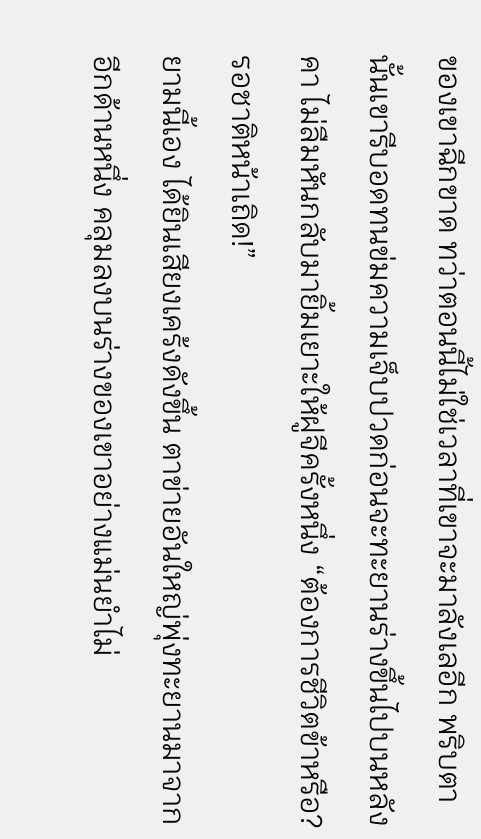ของเขาฉีกขาด ทว่าตอนนี้ไม่ใช่เวลาที่เขาจะมาลังเลอีก พริบตานั้นเขารีบอดทนข่มความเจ็บปวดก่อนจะทะยานร่างขึ้นไปบนหลังคา ไม่ลืมหันกลับมายิ้มเยาะให้ฝูจีครั้งหนึ่ง “ต้องการชีวิตข้าหรือ? รอชาติหน้าเถิด!”
ยามนี้เอง ได้ยินเสียงเคร้งดังขึ้น ตาข่ายอันใหญ่พุ่งทะยานมาจากอีกด้านหนึ่ง คลุมลงบนร่างของเขาอย่างแม่นยำไม่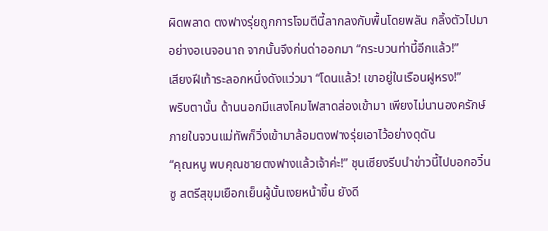ผิดพลาด ตงฟางรุ่ยถูกการโจมตีนี้ลากลงกับพื้นโดยพลัน กลิ้งตัวไปมาอย่างอเนจอนาถ จากนั้นจึงก่นด่าออกมา “กระบวนท่านี้อีกแล้ว!”
เสียงฝีเท้าระลอกหนึ่งดังแว่วมา “โดนแล้ว! เขาอยู่ในเรือนฝูหรง!”
พริบตานั้น ด้านนอกมีแสงโคมไฟสาดส่องเข้ามา เพียงไม่นานองครักษ์ภายในจวนแม่ทัพก็วิ่งเข้ามาล้อมตงฟางรุ่ยเอาไว้อย่างดุดัน
“คุณหนู พบคุณชายตงฟางแล้วเจ้าค่ะ!” ชุนเซียงรีบนำข่าวนี้ไปบอกอวิ๋นซู สตรีสุขุมเยือกเย็นผู้นั้นเงยหน้าขึ้น ยังดี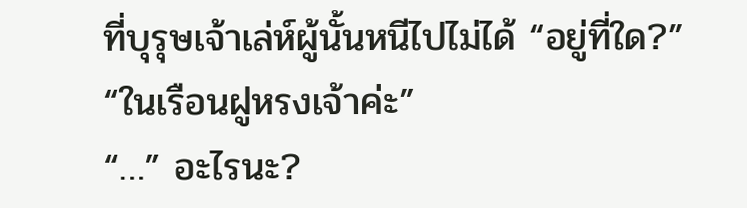ที่บุรุษเจ้าเล่ห์ผู้นั้นหนีไปไม่ได้ “อยู่ที่ใด?”
“ในเรือนฝูหรงเจ้าค่ะ”
“…” อะไรนะ?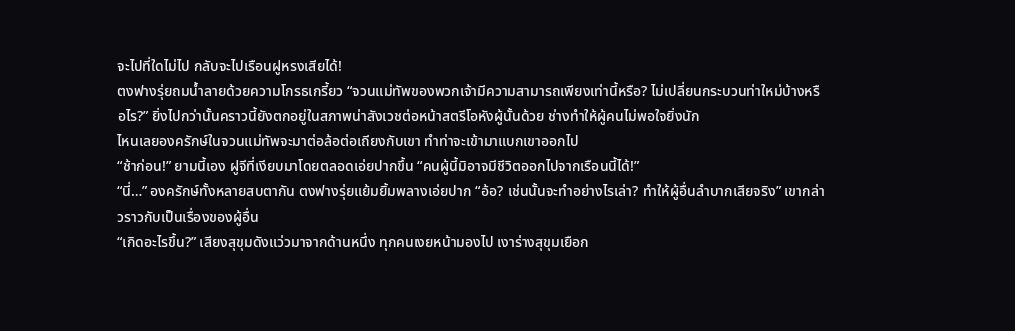จะไปที่ใดไม่ไป กลับจะไปเรือนฝูหรงเสียได้!
ตงฟางรุ่ยถมน้ำลายด้วยความโกรธเกรี้ยว “จวนแม่ทัพของพวกเจ้ามีความสามารถเพียงเท่านี้หรือ? ไม่เปลี่ยนกระบวนท่าใหม่บ้างหรือไร?” ยิ่งไปกว่านั้นคราวนี้ยังตกอยู่ในสภาพน่าสังเวชต่อหน้าสตรีโอหังผู้นั้นด้วย ช่างทำให้ผู้คนไม่พอใจยิ่งนัก
ไหนเลยองครักษ์ในจวนแม่ทัพจะมาต่อล้อต่อเถียงกับเขา ทำท่าจะเข้ามาแบกเขาออกไป
“ช้าก่อน!” ยามนี้เอง ฝูจีที่เงียบมาโดยตลอดเอ่ยปากขึ้น “คนผู้นี้มิอาจมีชีวิตออกไปจากเรือนนี้ได้!”
“นี่…” องครักษ์ทั้งหลายสบตากัน ตงฟางรุ่ยแย้มยิ้มพลางเอ่ยปาก “อ้อ? เช่นนั้นจะทำอย่างไรเล่า? ทำให้ผู้อื่นลำบากเสียจริง” เขากล่าวราวกับเป็นเรื่องของผู้อื่น
“เกิดอะไรขึ้น?” เสียงสุขุมดังแว่วมาจากด้านหนึ่ง ทุกคนเงยหน้ามองไป เงาร่างสุขุมเยือก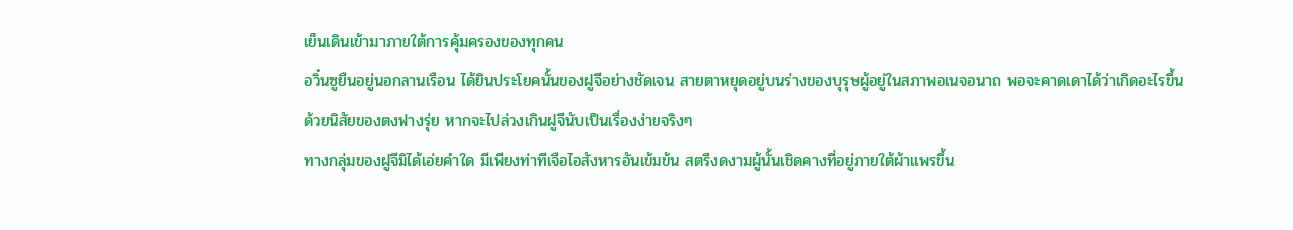เย็นเดินเข้ามาภายใต้การคุ้มครองของทุกคน
อวิ๋นซูยืนอยู่นอกลานเรือน ได้ยินประโยคนั้นของฝูจีอย่างชัดเจน สายตาหยุดอยู่บนร่างของบุรุษผู้อยู่ในสภาพอเนจอนาถ พอจะคาดเดาได้ว่าเกิดอะไรขึ้น
ด้วยนิสัยของตงฟางรุ่ย หากจะไปล่วงเกินฝูจีนับเป็นเรื่องง่ายจริงๆ
ทางกลุ่มของฝูจีมิได้เอ่ยคำใด มีเพียงท่าทีเจือไอสังหารอันเข้มข้น สตรีงดงามผู้นั้นเชิดคางที่อยู่ภายใต้ผ้าแพรขึ้น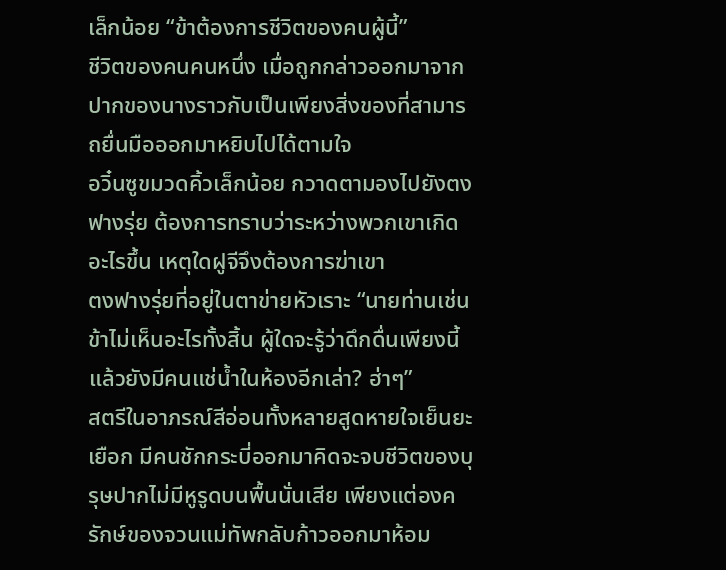เล็กน้อย “ข้าต้องการชีวิตของคนผู้นี้”
ชีวิตของคนคนหนึ่ง เมื่อถูกกล่าวออกมาจากปากของนางราวกับเป็นเพียงสิ่งของที่สามารถยื่นมือออกมาหยิบไปได้ตามใจ
อวิ๋นซูขมวดคิ้วเล็กน้อย กวาดตามองไปยังตงฟางรุ่ย ต้องการทราบว่าระหว่างพวกเขาเกิดอะไรขึ้น เหตุใดฝูจีจึงต้องการฆ่าเขา
ตงฟางรุ่ยที่อยู่ในตาข่ายหัวเราะ “นายท่านเช่นข้าไม่เห็นอะไรทั้งสิ้น ผู้ใดจะรู้ว่าดึกดื่นเพียงนี้แล้วยังมีคนแช่น้ำในห้องอีกเล่า? ฮ่าๆ”
สตรีในอาภรณ์สีอ่อนทั้งหลายสูดหายใจเย็นยะเยือก มีคนชักกระบี่ออกมาคิดจะจบชีวิตของบุรุษปากไม่มีหูรูดบนพื้นนั่นเสีย เพียงแต่องครักษ์ของจวนแม่ทัพกลับก้าวออกมาห้อม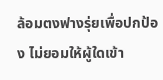ล้อมตงฟางรุ่ยเพื่อปกป้อง ไม่ยอมให้ผู้ใดเข้า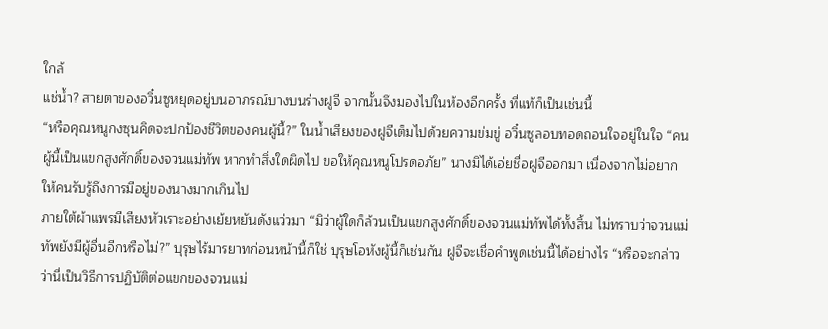ใกล้
แช่น้ำ? สายตาของอวิ๋นซูหยุดอยู่บนอาภรณ์บางบนร่างฝูจี จากนั้นจึงมองไปในห้องอีกครั้ง ที่แท้ก็เป็นเช่นนี้
“หรือคุณหนูกงซุนคิดจะปกป้องชีวิตของคนผู้นี้?” ในน้ำเสียงของฝูจีเต็มไปด้วยความข่มขู่ อวิ๋นซูลอบทอดถอนใจอยู่ในใจ “คนผู้นี้เป็นแขกสูงศักดิ์ของจวนแม่ทัพ หากทำสิ่งใดผิดไป ขอให้คุณหนูโปรดอภัย” นางมิได้เอ่ยชื่อฝูจีออกมา เนื่องจากไม่อยากให้คนรับรู้ถึงการมีอยู่ของนางมากเกินไป
ภายใต้ผ้าแพรมีเสียงหัวเราะอย่างเย้ยหยันดังแว่วมา “มิว่าผู้ใดก็ล้วนเป็นแขกสูงศักดิ์ของจวนแม่ทัพได้ทั้งสิ้น ไม่ทราบว่าจวนแม่ทัพยังมีผู้อื่นอีกหรือไม่?” บุรุษไร้มารยาทก่อนหน้านี้ก็ใช่ บุรุษโอหังผู้นี้ก็เช่นกัน ฝูจีจะเชื่อคำพูดเช่นนี้ได้อย่างไร “หรือจะกล่าวว่านี่เป็นวิธีการปฏิบัติต่อแขกของจวนแม่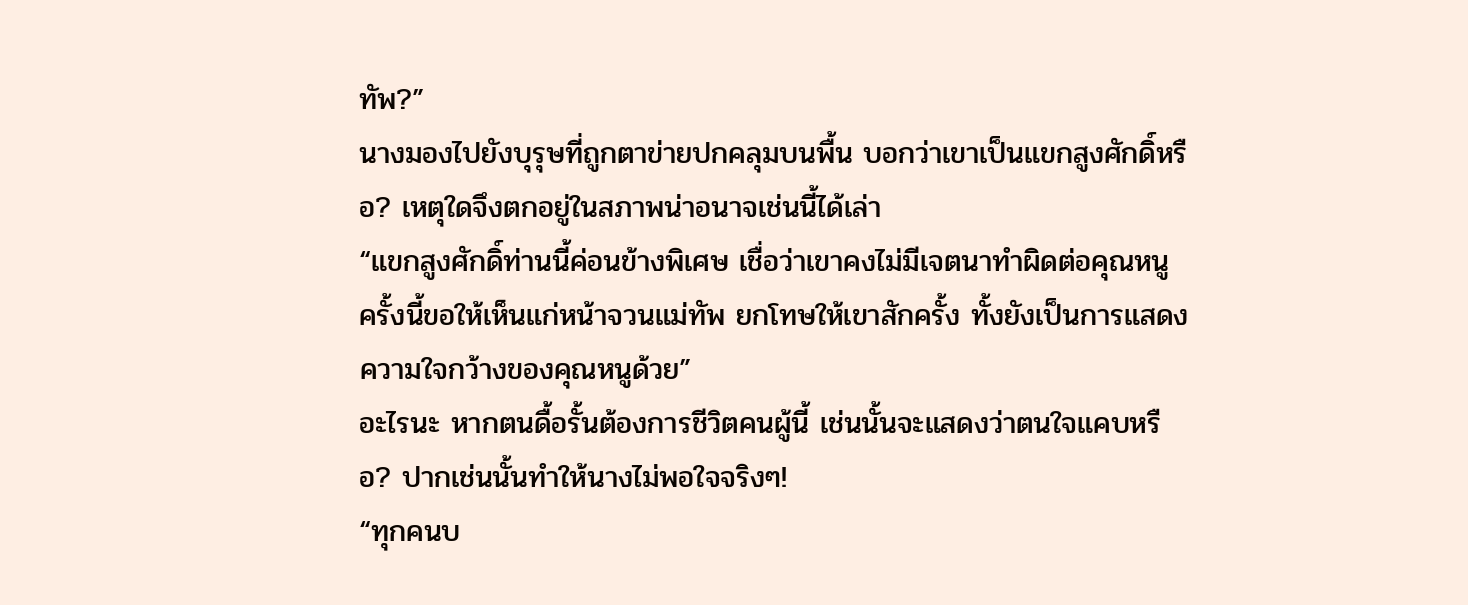ทัพ?”
นางมองไปยังบุรุษที่ถูกตาข่ายปกคลุมบนพื้น บอกว่าเขาเป็นแขกสูงศักดิ์หรือ? เหตุใดจึงตกอยู่ในสภาพน่าอนาจเช่นนี้ได้เล่า
“แขกสูงศักดิ์ท่านนี้ค่อนข้างพิเศษ เชื่อว่าเขาคงไม่มีเจตนาทำผิดต่อคุณหนู ครั้งนี้ขอให้เห็นแก่หน้าจวนแม่ทัพ ยกโทษให้เขาสักครั้ง ทั้งยังเป็นการแสดงความใจกว้างของคุณหนูด้วย”
อะไรนะ หากตนดื้อรั้นต้องการชีวิตคนผู้นี้ เช่นนั้นจะแสดงว่าตนใจแคบหรือ? ปากเช่นนั้นทำให้นางไม่พอใจจริงๆ!
“ทุกคนบ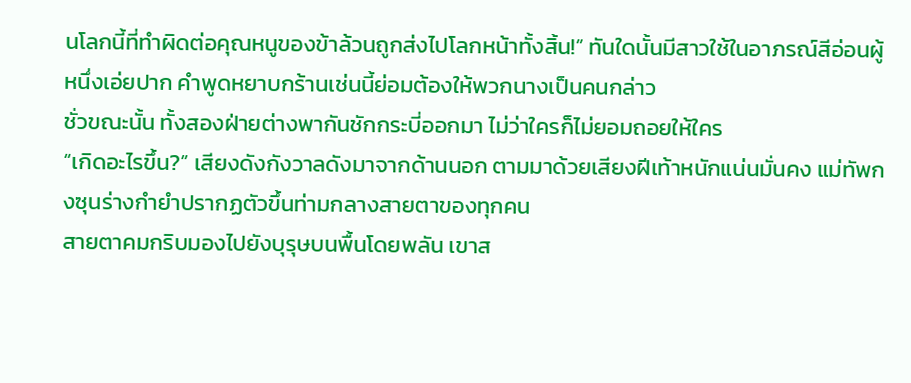นโลกนี้ที่ทำผิดต่อคุณหนูของข้าล้วนถูกส่งไปโลกหน้าทั้งสิ้น!” ทันใดนั้นมีสาวใช้ในอาภรณ์สีอ่อนผู้หนึ่งเอ่ยปาก คำพูดหยาบกร้านเช่นนี้ย่อมต้องให้พวกนางเป็นคนกล่าว
ชั่วขณะนั้น ทั้งสองฝ่ายต่างพากันชักกระบี่ออกมา ไม่ว่าใครก็ไม่ยอมถอยให้ใคร
“เกิดอะไรขึ้น?” เสียงดังกังวาลดังมาจากด้านนอก ตามมาด้วยเสียงฝีเท้าหนักแน่นมั่นคง แม่ทัพกงซุนร่างกำยำปรากฏตัวขึ้นท่ามกลางสายตาของทุกคน
สายตาคมกริบมองไปยังบุรุษบนพื้นโดยพลัน เขาส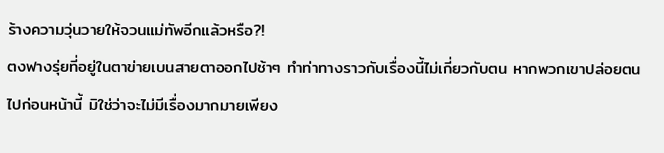ร้างความวุ่นวายให้จวนแม่ทัพอีกแล้วหรือ?!
ตงฟางรุ่ยที่อยู่ในตาข่ายเบนสายตาออกไปช้าๆ ทำท่าทางราวกับเรื่องนี้ไม่เกี่ยวกับตน หากพวกเขาปล่อยตนไปก่อนหน้านี้ มิใช่ว่าจะไม่มีเรื่องมากมายเพียง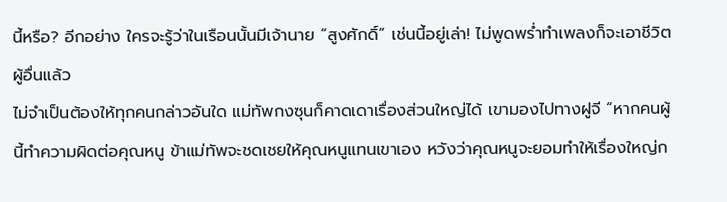นี้หรือ? อีกอย่าง ใครจะรู้ว่าในเรือนนั้นมีเจ้านาย “สูงศักดิ์” เช่นนี้อยู่เล่า! ไม่พูดพร่ำทำเพลงก็จะเอาชีวิตผู้อื่นแล้ว
ไม่จำเป็นต้องให้ทุกคนกล่าวอันใด แม่ทัพกงซุนก็คาดเดาเรื่องส่วนใหญ่ได้ เขามองไปทางฝูจี “หากคนผู้นี้ทำความผิดต่อคุณหนู ข้าแม่ทัพจะชดเชยให้คุณหนูแทนเขาเอง หวังว่าคุณหนูจะยอมทำให้เรื่องใหญ่ก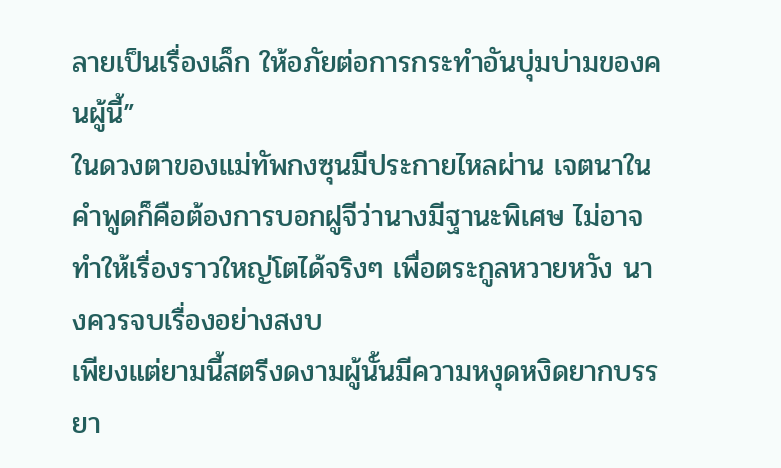ลายเป็นเรื่องเล็ก ให้อภัยต่อการกระทำอันบุ่มบ่ามของคนผู้นี้”
ในดวงตาของแม่ทัพกงซุนมีประกายไหลผ่าน เจตนาในคำพูดก็คือต้องการบอกฝูจีว่านางมีฐานะพิเศษ ไม่อาจทำให้เรื่องราวใหญ่โตได้จริงๆ เพื่อตระกูลหวายหวัง นางควรจบเรื่องอย่างสงบ
เพียงแต่ยามนี้สตรีงดงามผู้นั้นมีความหงุดหงิดยากบรรยา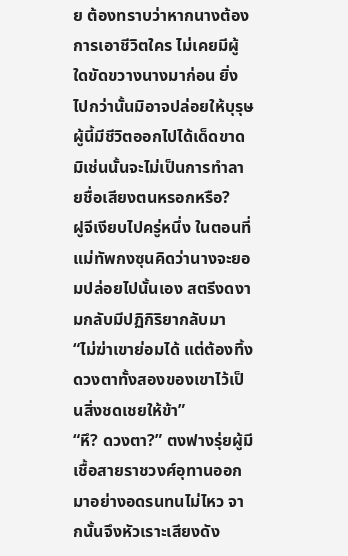ย ต้องทราบว่าหากนางต้องการเอาชีวิตใคร ไม่เคยมีผู้ใดขัดขวางนางมาก่อน ยิ่งไปกว่านั้นมิอาจปล่อยให้บุรุษผู้นี้มีชีวิตออกไปได้เด็ดขาด มิเช่นนั้นจะไม่เป็นการทำลายชื่อเสียงตนหรอกหรือ?
ฝูจีเงียบไปครู่หนึ่ง ในตอนที่แม่ทัพกงซุนคิดว่านางจะยอมปล่อยไปนั้นเอง สตรีงดงามกลับมีปฏิกิริยากลับมา
“ไม่ฆ่าเขาย่อมได้ แต่ต้องทิ้งดวงตาทั้งสองของเขาไว้เป็นสิ่งชดเชยให้ข้า”
“หึ? ดวงตา?” ตงฟางรุ่ยผู้มีเชื้อสายราชวงศ์อุทานออกมาอย่างอดรนทนไม่ไหว จากนั้นจึงหัวเราะเสียงดัง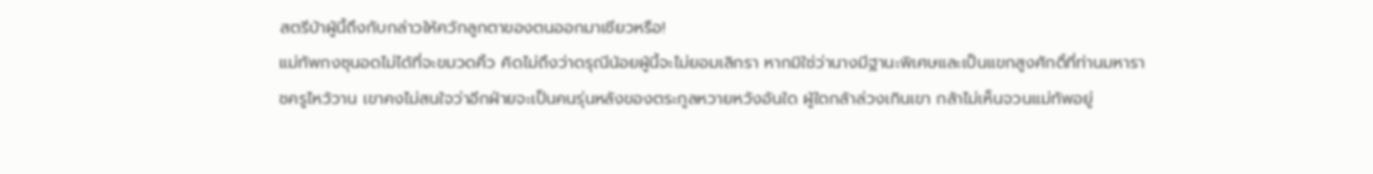สตรีบ้าผู้นี้ถึงกับกล่าวให้ควักลูกตาของตนออกมาเชียวหรือ!
แม่ทัพกงซุนอดไม่ได้ที่จะขมวดคิ้ว คิดไม่ถึงว่าดรุณีน้อยผู้นี้จะไม่ยอมเลิกรา หากมิใช่ว่านางมีฐานะพิเศษและเป็นแขกสูงศักดิ์ที่ท่านมหาราชครูไหว้วาน เขาคงไม่สนใจว่าอีกฝ่ายจะเป็นคนรุ่นหลังของตระกูลหวายหวังอันใด ผู้ใดกล้าล่วงเกินเขา กล้าไม่เห็นจวนแม่ทัพอยู่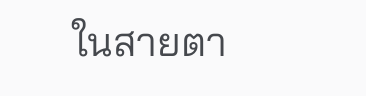ในสายตา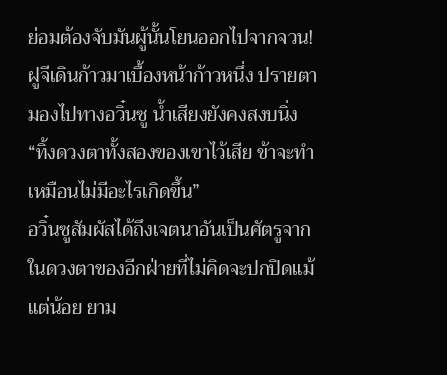ย่อมต้องจับมันผู้นั้นโยนออกไปจากจวน!
ฝูจีเดินก้าวมาเบื้องหน้าก้าวหนึ่ง ปรายตามองไปทางอวิ๋นซู น้ำเสียงยังคงสงบนิ่ง “ทิ้งดวงตาทั้งสองของเขาไว้เสีย ข้าจะทำเหมือนไม่มีอะไรเกิดขึ้น”
อวิ๋นซูสัมผัสได้ถึงเจตนาอันเป็นศัตรูจากในดวงตาของอีกฝ่ายที่ไม่คิดจะปกปิดแม้แต่น้อย ยาม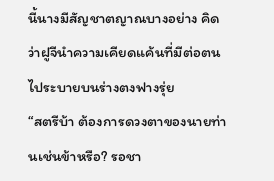นี้นางมีสัญชาตญาณบางอย่าง คิดว่าฝูจีนำความเคียดแค้นที่มีต่อตนไประบายบนร่างตงฟางรุ่ย
“สตรีบ้า ต้องการดวงตาของนายท่านเช่นข้าหรือ? รอชา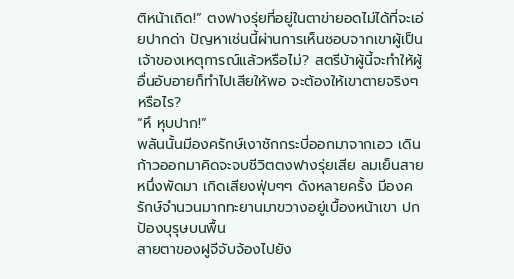ติหน้าเถิด!” ตงฟางรุ่ยที่อยู่ในตาข่ายอดไม่ได้ที่จะเอ่ยปากด่า ปัญหาเช่นนี้ผ่านการเห็นชอบจากเขาผู้เป็นเจ้าของเหตุการณ์แล้วหรือไม่? สตรีบ้าผู้นี้จะทำให้ผู้อื่นอับอายก็ทำไปเสียให้พอ จะต้องให้เขาตายจริงๆ หรือไร?
“หึ หุบปาก!”
พลันนั้นมีองครักษ์เงาชักกระบี่ออกมาจากเอว เดินก้าวออกมาคิดจะจบชีวิตตงฟางรุ่ยเสีย ลมเย็นสายหนึ่งพัดมา เกิดเสียงฟุ่บๆๆ ดังหลายครั้ง มีองครักษ์จำนวนมากทะยานมาขวางอยู่เบื้องหน้าเขา ปกป้องบุรุษบนพื้น
สายตาของฝูจีจับจ้องไปยัง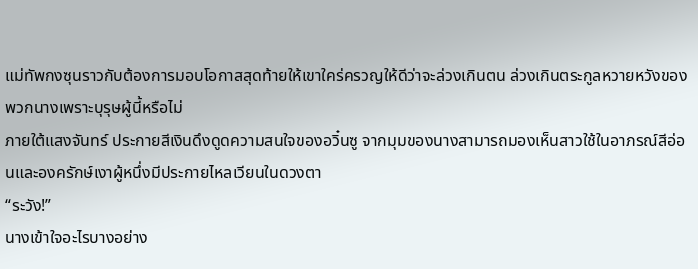แม่ทัพกงซุนราวกับต้องการมอบโอกาสสุดท้ายให้เขาใคร่ครวญให้ดีว่าจะล่วงเกินตน ล่วงเกินตระกูลหวายหวังของพวกนางเพราะบุรุษผู้นี้หรือไม่
ภายใต้แสงจันทร์ ประกายสีเงินดึงดูดความสนใจของอวิ๋นซู จากมุมของนางสามารถมองเห็นสาวใช้ในอาภรณ์สีอ่อนและองครักษ์เงาผู้หนึ่งมีประกายไหลเวียนในดวงตา
“ระวัง!”
นางเข้าใจอะไรบางอย่าง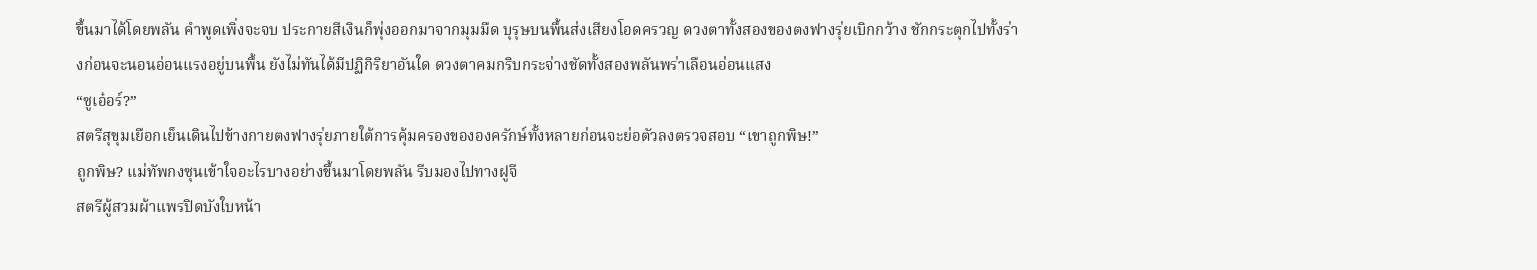ขึ้นมาได้โดยพลัน คำพูดเพิ่งจะจบ ประกายสีเงินก็พุ่งออกมาจากมุมมืด บุรุษบนพื้นส่งเสียงโอดครวญ ดวงตาทั้งสองของตงฟางรุ่ยเบิกกว้าง ชักกระตุกไปทั้งร่างก่อนจะนอนอ่อนแรงอยู่บนพื้น ยังไม่ทันได้มีปฏิกิริยาอันใด ดวงตาคมกริบกระจ่างชัดทั้งสองพลันพร่าเลือนอ่อนแสง
“ซูเอ๋อร์?”
สตรีสุขุมเยือกเย็นเดินไปข้างกายตงฟางรุ่ยภายใต้การคุ้มครองขององครักษ์ทั้งหลายก่อนจะย่อตัวลงตรวจสอบ “เขาถูกพิษ!”
ถูกพิษ? แม่ทัพกงซุนเข้าใจอะไรบางอย่างขึ้นมาโดยพลัน รีบมองไปทางฝูจี
สตรีผู้สวมผ้าแพรปิดบังใบหน้า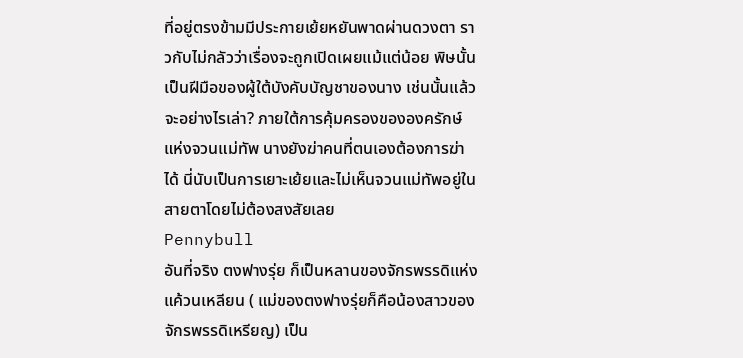ที่อยู่ตรงข้ามมีประกายเย้ยหยันพาดผ่านดวงตา ราวกับไม่กลัวว่าเรื่องจะถูกเปิดเผยแม้แต่น้อย พิษนั้นเป็นฝีมือของผู้ใต้บังคับบัญชาของนาง เช่นนั้นแล้วจะอย่างไรเล่า? ภายใต้การคุ้มครองขององครักษ์แห่งจวนแม่ทัพ นางยังฆ่าคนที่ตนเองต้องการฆ่าได้ นี่นับเป็นการเยาะเย้ยและไม่เห็นจวนแม่ทัพอยู่ในสายตาโดยไม่ต้องสงสัยเลย
Pennybull
อันที่จริง ตงฟางรุ่ย ก็เป็นหลานของจักรพรรดิแห่งแค้วนเหลียน ( แม่ของตงฟางรุ่ยก็คือน้องสาวของจักรพรรดิเหรียญ) เป็น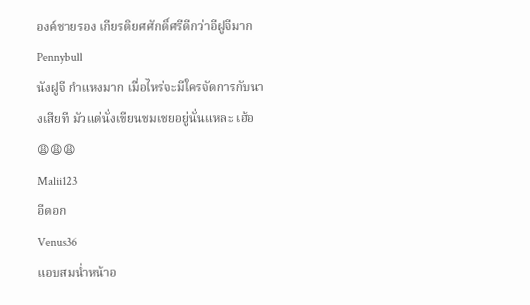องค์ชายรอง เกียรติยศศักดิ์ศรีดีกว่าอีฝูจีมาก
Pennybull
นังฝูจี กำแหงมาก เมื่อไหร่จะมีใครจัดการกับนางเสียที มัวแต่นั่งเขียนชมเชยอยู่นั่นแหละ เฮ้อ😩😩😩
Malii123
อีดอก
Venus36
แอบสมน่ำหน้าอ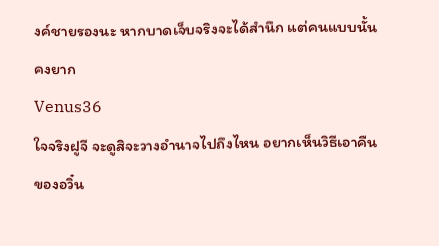งค์ชายรองนะ หากบาดเจ็บจริงจะได้สำนึก แต่คนแบบนั้นคงยาก
Venus36
ใจจริงฝูจี จะดูสิจะวางอำนาจไปถึงไหน อยากเห็นวิธีเอาคืนของอวิ๋น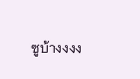ซูบ้างงงง